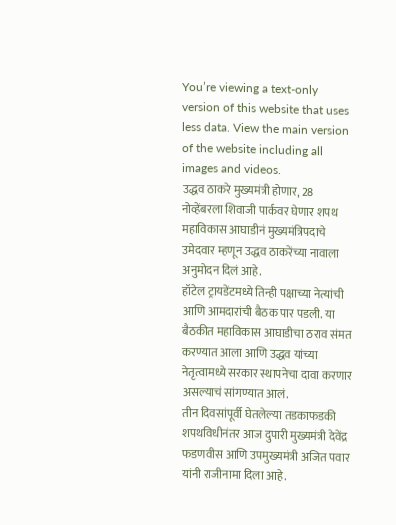You’re viewing a text-only version of this website that uses less data. View the main version of the website including all images and videos.
उद्धव ठाकरे मुख्यमंत्री होणार, 28 नोव्हेंबरला शिवाजी पार्कवर घेणार शपथ
महाविकास आघाडीनं मुख्यमंत्रिपदाचे उमेदवार म्हणून उद्धव ठाकरेंच्या नावाला अनुमोदन दिलं आहे.
हॉटेल ट्रायडेंटमध्ये तिन्ही पक्षाच्या नेत्यांची आणि आमदारांची बैठक पार पडली. या बैठकीत महाविकास आघाडीचा ठराव संमत करण्यात आला आणि उद्धव यांच्या नेतृत्वामध्ये सरकार स्थापनेचा दावा करणार असल्याचं सांगण्यात आलं.
तीन दिवसांपूर्वी घेतलेल्या तडकाफडकी शपथविधीनंतर आज दुपारी मुख्यमंत्री देवेंद्र फडणवीस आणि उपमुख्यमंत्री अजित पवार यांनी राजीनामा दिला आहे.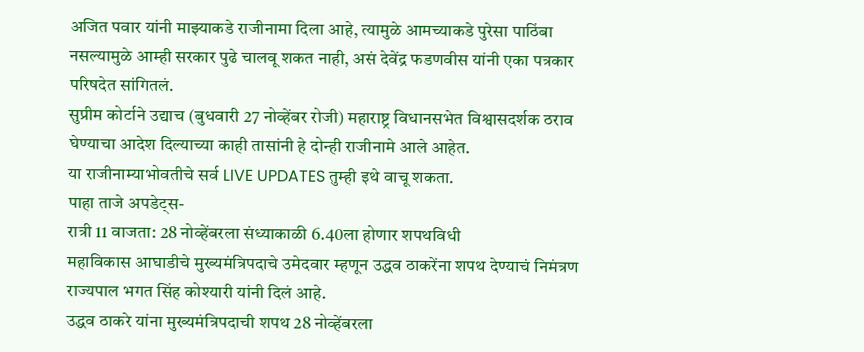अजित पवार यांनी माझ्याकडे राजीनामा दिला आहे, त्यामुळे आमच्याकडे पुरेसा पाठिंबा नसल्यामुळे आम्ही सरकार पुढे चालवू शकत नाही, असं देवेंद्र फडणवीस यांनी एका पत्रकार परिषदेत सांगितलं.
सुप्रीम कोर्टाने उद्याच (बुधवारी 27 नोव्हेंबर रोजी) महाराष्ट्र विधानसभेत विश्वासदर्शक ठराव घेण्याचा आदेश दिल्याच्या काही तासांनी हे दोन्ही राजीनामे आले आहेत.
या राजीनाम्याभोवतीचे सर्व LIVE UPDATES तुम्ही इथे वाचू शकता.
पाहा ताजे अपडेट्स-
रात्री 11 वाजता: 28 नोव्हेंबरला संध्याकाळी 6.40ला होणार शपथविधी
महाविकास आघाडीचे मुख्यमंत्रिपदाचे उमेदवार म्हणून उद्धव ठाकरेंना शपथ देण्याचं निमंत्रण राज्यपाल भगत सिंह कोश्यारी यांनी दिलं आहे.
उद्धव ठाकरे यांना मुख्यमंत्रिपदाची शपथ 28 नोव्हेंबरला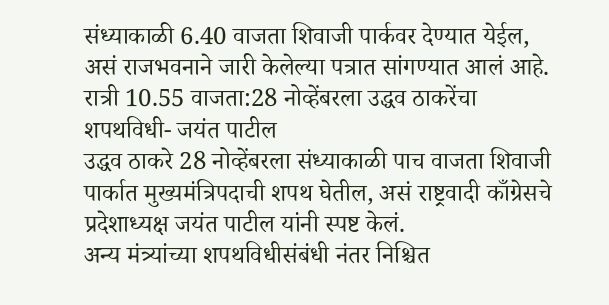संध्याकाळी 6.40 वाजता शिवाजी पार्कवर देण्यात येईल, असं राजभवनाने जारी केलेल्या पत्रात सांगण्यात आलं आहे.
रात्री 10.55 वाजता:28 नोव्हेंबरला उद्धव ठाकरेंचा शपथविधी- जयंत पाटील
उद्धव ठाकरे 28 नोव्हेंबरला संध्याकाळी पाच वाजता शिवाजी पार्कात मुख्यमंत्रिपदाची शपथ घेतील, असं राष्ट्रवादी काँग्रेसचे प्रदेशाध्यक्ष जयंत पाटील यांनी स्पष्ट केलं.
अन्य मंत्र्यांच्या शपथविधीसंबंधी नंतर निश्चित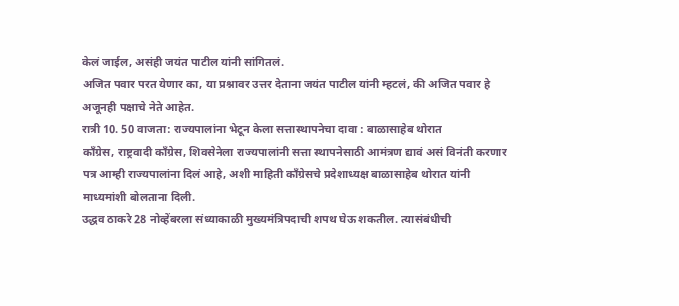केलं जाईल, असंही जयंत पाटील यांनी सांगितलं.
अजित पवार परत येणार का, या प्रश्नावर उत्तर देताना जयंत पाटील यांनी म्हटलं, की अजित पवार हे अजूनही पक्षाचे नेते आहेत.
रात्री 10. 50 वाजता: राज्यपालांना भेटून केला सत्तास्थापनेचा दावा : बाळासाहेब थोरात
काँग्रेस, राष्ट्रवादी काँग्रेस, शिवसेनेला राज्यपालांनी सत्ता स्थापनेसाठी आमंत्रण द्यावं असं विनंती करणार पत्र आम्ही राज्यपालांना दिलं आहे, अशी माहिती काँग्रेसचे प्रदेशाध्यक्ष बाळासाहेब थोरात यांनी माध्यमांशी बोलताना दिली.
उद्धव ठाकरे 28 नोव्हेंबरला संध्याकाळी मुख्यमंत्रिपदाची शपथ घेऊ शकतील. त्यासंबंधीची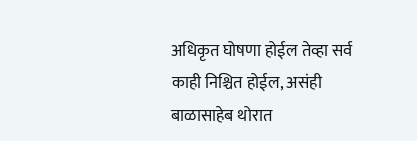अधिकृत घोषणा होईल तेव्हा सर्व काही निश्चित होईल, असंही बाळासाहेब थोरात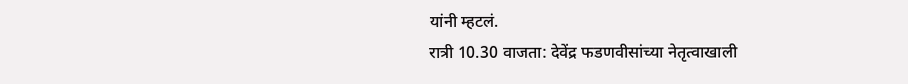यांनी म्हटलं.
रात्री 10.30 वाजता: देवेंद्र फडणवीसांच्या नेतृत्वाखाली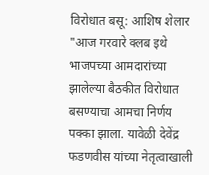विरोधात बसू: आशिष शेलार
"आज गरवारे क्लब इथे भाजपच्या आमदारांच्या झालेल्या बैठकीत विरोधात बसण्याचा आमचा निर्णय पक्का झाला. यावेळी देवेंद्र फडणवीस यांच्या नेतृत्वाखाली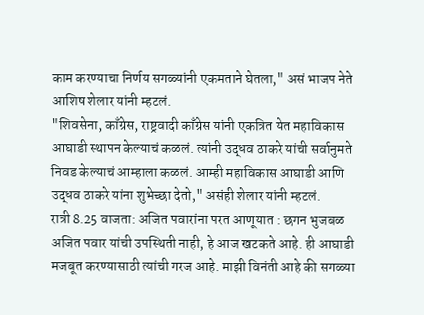काम करण्याचा निर्णय सगळ्यांनी एकमताने घेतला," असं भाजप नेते आशिष शेलार यांनी म्हटलं.
"शिवसेना, काँग्रेस, राष्ट्रवादी काँग्रेस यांनी एकत्रित येत महाविकास आघाडी स्थापन केल्याचं कळलं. त्यांनी उद्धव ठाकरे यांची सर्वानुमते निवड केल्याचं आम्हाला कळलं. आम्ही महाविकास आघाडी आणि उद्धव ठाकरे यांना शुभेच्छा देतो," असंही शेलार यांनी म्हटलं.
रात्री 8.25 वाजता: अजित पवारांना परत आणूयात : छगन भुजबळ
अजित पवार यांची उपस्थिती नाही, हे आज खटकते आहे. ही आघाडी मजबूत करण्यासाठी त्यांची गरज आहे. माझी विनंती आहे की सगळ्या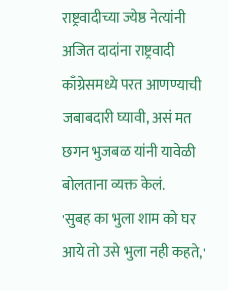राष्ट्रवादीच्या ज्येष्ठ नेत्यांनी अजित दादांना राष्ट्रवादी काँग्रेसमध्ये परत आणण्याची जबाबदारी घ्यावी, असं मत छगन भुजबळ यांनी यावेळी बोलताना व्यक्त केलं.
'सुबह का भुला शाम को घर आये तो उसे भुला नही कहते,'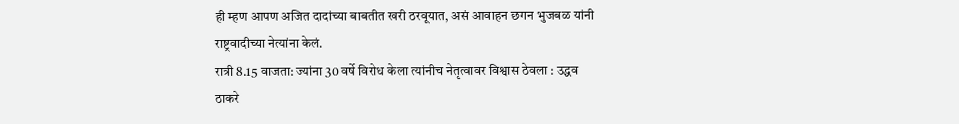ही म्हण आपण अजित दादांच्या बाबतीत खरी ठरवूयात, असं आवाहन छगन भुजबळ यांनी राष्ट्रवादीच्या नेत्यांना केलं.
रात्री 8.15 वाजता: ज्यांना 30 वर्षे विरोध केला त्यांनीच नेतृत्वावर विश्वास ठेवला : उद्धव ठाकरे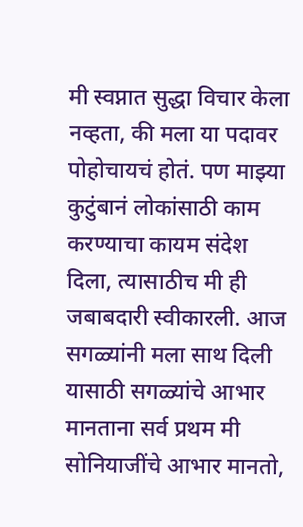मी स्वप्नात सुद्धा विचार केला नव्हता, की मला या पदावर पोहोचायचं होतं. पण माझ्या कुटुंबानं लोकांसाठी काम करण्याचा कायम संदेश दिला, त्यासाठीच मी ही जबाबदारी स्वीकारली. आज सगळ्यांनी मला साथ दिली यासाठी सगळ्यांचे आभार मानताना सर्व प्रथम मी सोनियाजींचे आभार मानतो,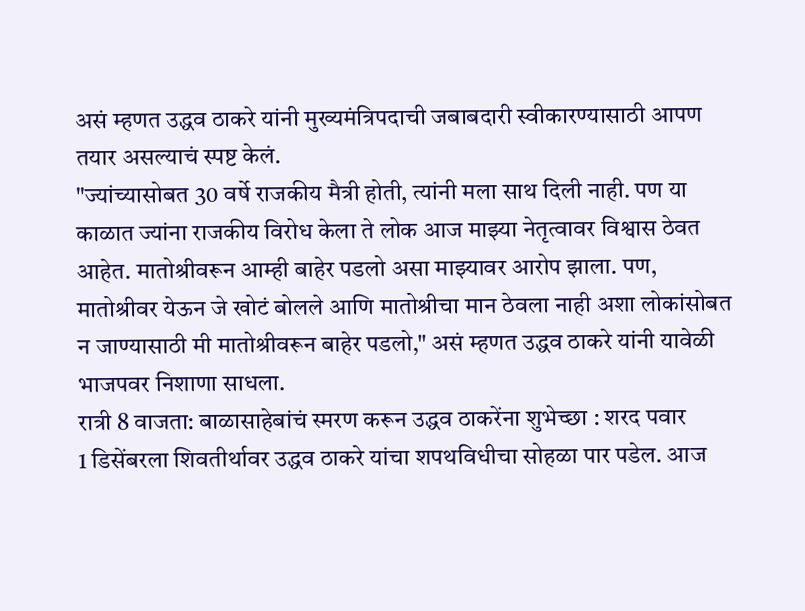असं म्हणत उद्धव ठाकरे यांनी मुख्यमंत्रिपदाची जबाबदारी स्वीकारण्यासाठी आपण तयार असल्याचं स्पष्ट केलं.
"ज्यांच्यासोबत 30 वर्षे राजकीय मैत्री होती, त्यांनी मला साथ दिली नाही. पण या काळात ज्यांना राजकीय विरोध केला ते लोक आज माझ्या नेतृत्वावर विश्वास ठेवत आहेत. मातोश्रीवरून आम्ही बाहेर पडलो असा माझ्यावर आरोप झाला. पण, मातोश्रीवर येऊन जे खोटं बोलले आणि मातोश्रीचा मान ठेवला नाही अशा लोकांसोबत न जाण्यासाठी मी मातोश्रीवरून बाहेर पडलो," असं म्हणत उद्धव ठाकरे यांनी यावेळी भाजपवर निशाणा साधला.
रात्री 8 वाजता: बाळासाहेबांचं स्मरण करून उद्धव ठाकरेंना शुभेच्छा : शरद पवार
1 डिसेंबरला शिवतीर्थावर उद्धव ठाकरे यांचा शपथविधीचा सोहळा पार पडेल. आज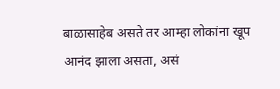बाळासाहेब असते तर आम्हा लोकांना खूप आनंद झाला असता, असं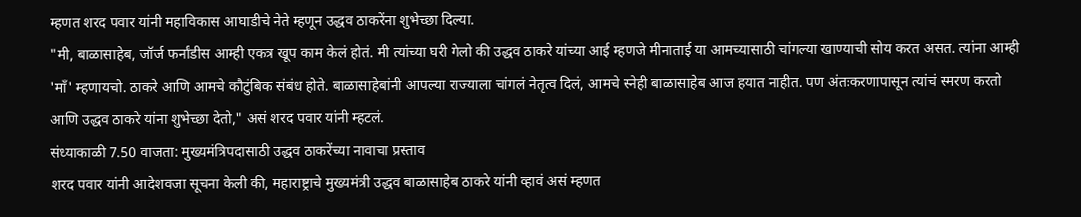म्हणत शरद पवार यांनी महाविकास आघाडीचे नेते म्हणून उद्धव ठाकरेंना शुभेच्छा दिल्या.
"मी, बाळासाहेब, जॉर्ज फर्नांडीस आम्ही एकत्र खूप काम केलं होतं. मी त्यांच्या घरी गेलो की उद्धव ठाकरे यांच्या आई म्हणजे मीनाताई या आमच्यासाठी चांगल्या खाण्याची सोय करत असत. त्यांना आम्ही 'माँ' म्हणायचो. ठाकरे आणि आमचे कौटुंबिक संबंध होते. बाळासाहेबांनी आपल्या राज्याला चांगलं नेतृत्व दिलं, आमचे स्नेही बाळासाहेब आज हयात नाहीत. पण अंतःकरणापासून त्यांचं स्मरण करतो आणि उद्धव ठाकरे यांना शुभेच्छा देतो," असं शरद पवार यांनी म्हटलं.
संध्याकाळी 7.50 वाजता: मुख्यमंत्रिपदासाठी उद्धव ठाकरेंच्या नावाचा प्रस्ताव
शरद पवार यांनी आदेशवजा सूचना केली की, महाराष्ट्राचे मुख्यमंत्री उद्धव बाळासाहेब ठाकरे यांनी व्हावं असं म्हणत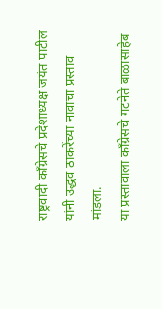राष्ट्रवादी काँग्रेसचे प्रदेशाध्यक्ष जयंत पाटील यांनी उद्धव ठाकरेंच्या नावाचा प्रस्ताव मांडला.
या प्रस्तावाला काँग्रेसचे गटनेते बाळासाहेब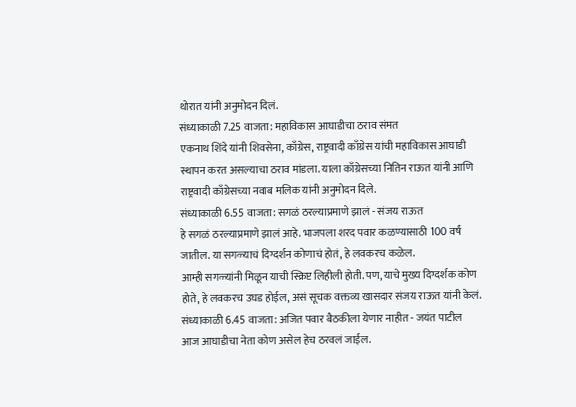थोरात यांनी अनुमोदन दिलं.
संध्याकाळी 7.25 वाजता: महाविकास आघाडीचा ठराव संमत
एकनाथ शिंदे यांनी शिवसेना, काँग्रेस, राष्ट्रवादी काँग्रेस यांची महाविकास आघाडी स्थापन करत असल्याचा ठराव मांडला. याला काँग्रेसच्या नितिन राऊत यांनी आणि राष्ट्रवादी काँग्रेसच्या नवाब मलिक यांनी अनुमोदन दिले.
संध्याकाळी 6.55 वाजता: सगळं ठरल्याप्रमाणे झालं - संजय राऊत
हे सगळं ठरल्याप्रमाणे झालं आहे. भाजपला शरद पवार कळण्यासाठी 100 वर्षं जातील. या सगळ्याचं दिग्दर्शन कोणाचं होतं, हे लवकरच कळेल.
आम्ही सगळ्यांनी मिळून याची स्क्रिप्ट लिहीली होती. पण, याचे मुख्य दिग्दर्शक कोण होते, हे लवकरच उघड होईल, असं सूचक वक्तव्य खासदार संजय राऊत यांनी केलं.
संध्याकाळी 6.45 वाजता: अजित पवार बैठकीला येणार नाहीत - जयंत पाटील
आज आघाडीचा नेता कोण असेल हेच ठरवलं जाईल.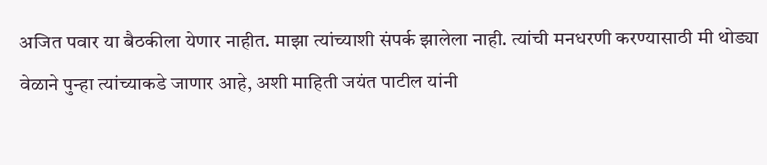अजित पवार या बैठकीला येणार नाहीत. माझा त्यांच्याशी संपर्क झालेला नाही. त्यांची मनधरणी करण्यासाठी मी थोड्या वेळाने पुन्हा त्यांच्याकडे जाणार आहे, अशी माहिती जयंत पाटील यांनी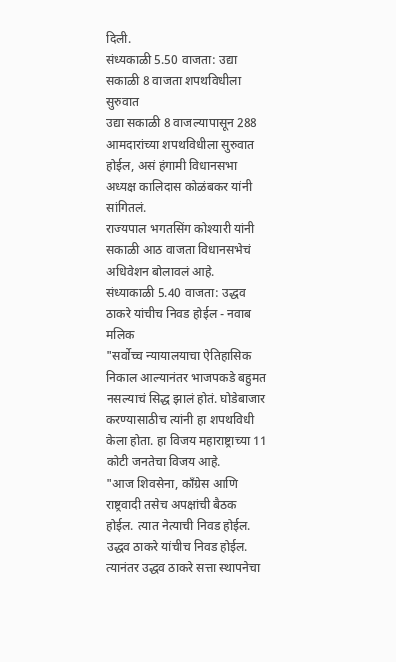दिली.
संध्यकाळी 5.50 वाजता: उद्या सकाळी 8 वाजता शपथविधीला सुरुवात
उद्या सकाळी 8 वाजल्यापासून 288 आमदारांच्या शपथविधीला सुरुवात होईल, असं हंगामी विधानसभा अध्यक्ष कालिदास कोळंबकर यांनी सांगितलं.
राज्यपाल भगतसिंग कोश्यारी यांनी सकाळी आठ वाजता विधानसभेचं अधिवेशन बोलावलं आहे.
संध्याकाळी 5.40 वाजता: उद्धव ठाकरे यांचीच निवड होईल - नवाब मलिक
"सर्वोच्च न्यायालयाचा ऐतिहासिक निकाल आल्यानंतर भाजपकडे बहुमत नसल्याचं सिद्ध झालं होतं. घोडेबाजार करण्यासाठीच त्यांनी हा शपथविधी केला होता. हा विजय महाराष्ट्राच्या 11 कोटी जनतेचा विजय आहे.
"आज शिवसेना, काँग्रेस आणि राष्ट्रवादी तसेच अपक्षांची बैठक होईल. त्यात नेत्याची निवड होईल. उद्धव ठाकरे यांचीच निवड होईल. त्यानंतर उद्धव ठाकरे सत्ता स्थापनेचा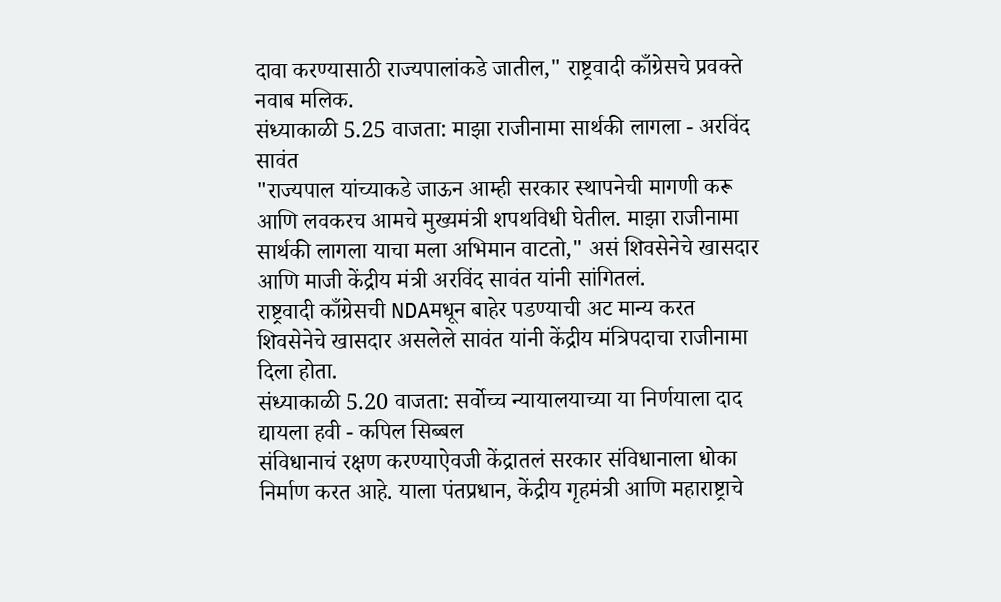दावा करण्यासाठी राज्यपालांकडे जातील," राष्ट्रवादी काँग्रेसचे प्रवक्ते नवाब मलिक.
संध्याकाळी 5.25 वाजता: माझा राजीनामा सार्थकी लागला - अरविंद सावंत
"राज्यपाल यांच्याकडे जाऊन आम्ही सरकार स्थापनेची मागणी करू आणि लवकरच आमचे मुख्यमंत्री शपथविधी घेतील. माझा राजीनामा सार्थकी लागला याचा मला अभिमान वाटतो," असं शिवसेनेचे खासदार आणि माजी केंद्रीय मंत्री अरविंद सावंत यांनी सांगितलं.
राष्ट्रवादी काँग्रेसची NDAमधून बाहेर पडण्याची अट मान्य करत शिवसेनेचे खासदार असलेले सावंत यांनी केंद्रीय मंत्रिपदाचा राजीनामा दिला होता.
संध्याकाळी 5.20 वाजता: सर्वोच्च न्यायालयाच्या या निर्णयाला दाद द्यायला हवी - कपिल सिब्बल
संविधानाचं रक्षण करण्याऐवजी केंद्रातलं सरकार संविधानाला धोका निर्माण करत आहे. याला पंतप्रधान, केंद्रीय गृहमंत्री आणि महाराष्ट्राचे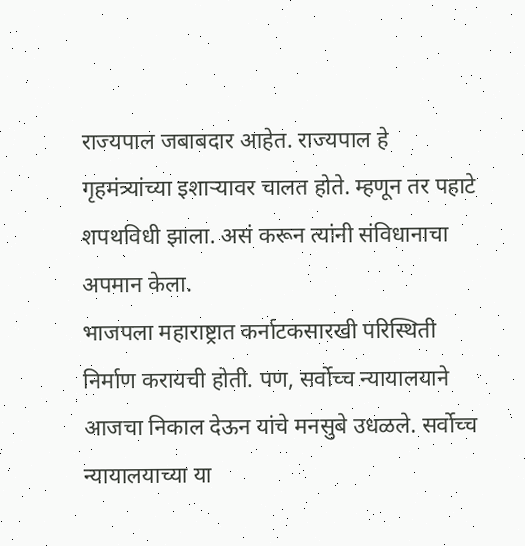राज्यपाल जबाबदार आहेत. राज्यपाल हे गृहमंत्र्यांच्या इशाऱ्यावर चालत होते. म्हणून तर पहाटे शपथविधी झाला. असं करून त्यांनी संविधानाचा अपमान केला.
भाजपला महाराष्ट्रात कर्नाटकसारखी परिस्थिती निर्माण करायची होती. पण, सर्वोच्च न्यायालयाने आजचा निकाल देऊन यांचे मनसुबे उधळले. सर्वोच्च न्यायालयाच्या या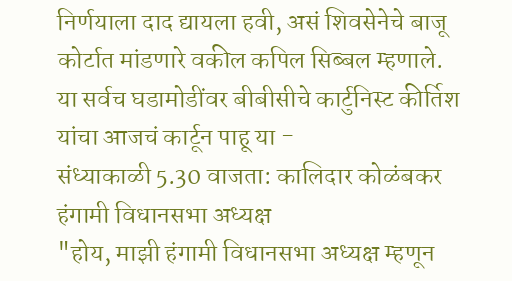निर्णयाला दाद द्यायला हवी, असं शिवसेनेचे बाजू कोर्टात मांडणारे वकील कपिल सिब्बल म्हणाले.
या सर्वच घडामोडींवर बीबीसीचे कार्टुनिस्ट कीर्तिश यांचा आजचं कार्टून पाहू या -
संध्याकाळी 5.30 वाजता: कालिदार कोळंबकर हंगामी विधानसभा अध्यक्ष
"होय, माझी हंगामी विधानसभा अध्यक्ष म्हणून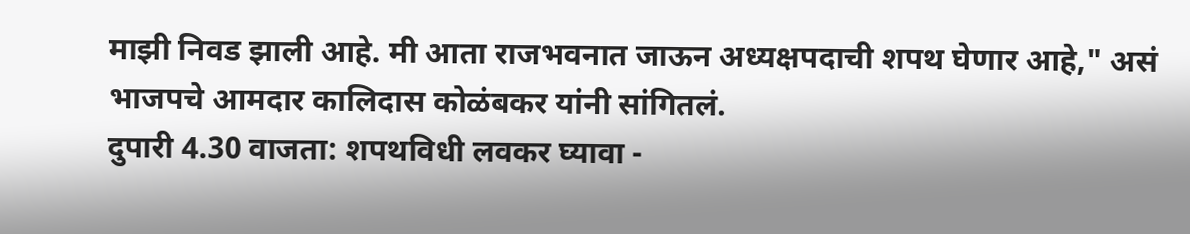माझी निवड झाली आहे. मी आता राजभवनात जाऊन अध्यक्षपदाची शपथ घेणार आहे," असं भाजपचे आमदार कालिदास कोळंबकर यांनी सांगितलं.
दुपारी 4.30 वाजता: शपथविधी लवकर घ्यावा -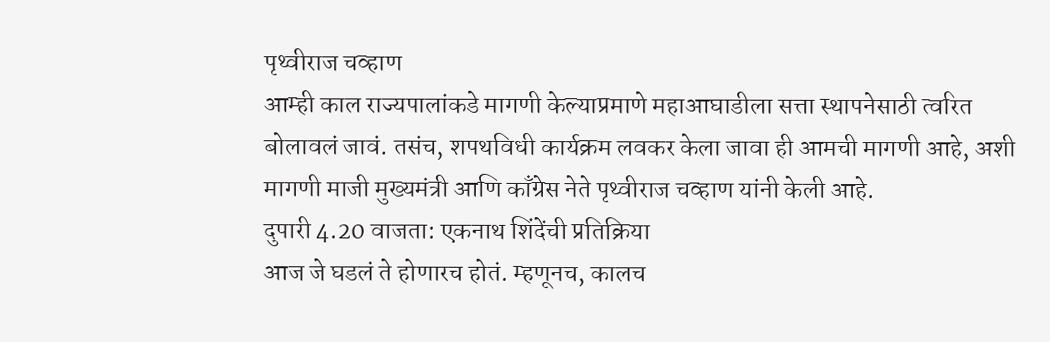पृथ्वीराज चव्हाण
आम्ही काल राज्यपालांकडे मागणी केल्याप्रमाणे महाआघाडीला सत्ता स्थापनेसाठी त्वरित बोलावलं जावं. तसंच, शपथविधी कार्यक्रम लवकर केला जावा ही आमची मागणी आहे, अशी मागणी माजी मुख्यमंत्री आणि काँग्रेस नेते पृथ्वीराज चव्हाण यांनी केली आहे.
दुपारी 4.20 वाजता: एकनाथ शिंदेंची प्रतिक्रिया
आज जे घडलं ते होणारच होतं. म्हणूनच, कालच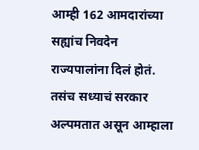आम्ही 162 आमदारांच्या सह्यांच निवदेन राज्यपालांना दिलं होतं. तसंच सध्याचं सरकार अल्पमतात असून आम्हाला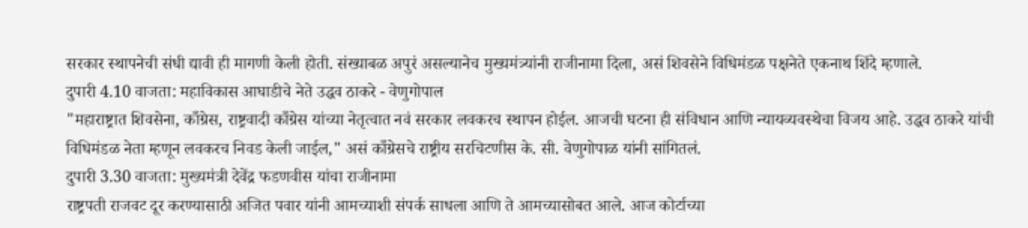सरकार स्थापनेची संधी द्यावी ही मागणी केली होती. संख्याबळ अपुरं असल्यानेच मुख्यमंत्र्यांनी राजीनामा दिला, असं शिवसेने विधिमंडळ पक्षनेते एकनाथ शिंदे म्हणाले.
दुपारी 4.10 वाजता: महाविकास आघाडीचे नेते उद्धव ठाकरे - वेणुगोपाल
"महाराष्ट्रात शिवसेना, काँग्रेस, राष्ट्रवादी काँग्रेस यांच्या नेतृत्वात नवं सरकार लवकरच स्थापन होईल. आजची घटना ही संविधान आणि न्यायव्यवस्थेचा विजय आहे. उद्धव ठाकरे यांची विधिमंडळ नेता म्हणून लवकरच निवड केली जाईल," असं काँग्रेसचे राष्ट्रीय सरचिटणीस के. सी. वेणुगोपाळ यांनी सांगितलं.
दुपारी 3.30 वाजता: मुख्यमंत्री देवेंद्र फडणवीस यांचा राजीनामा
राष्ट्रपती राजवट दूर करण्यासाठी अजित पवार यांनी आमच्याशी संपर्क साधला आणि ते आमच्यासोबत आले. आज कोर्टाच्या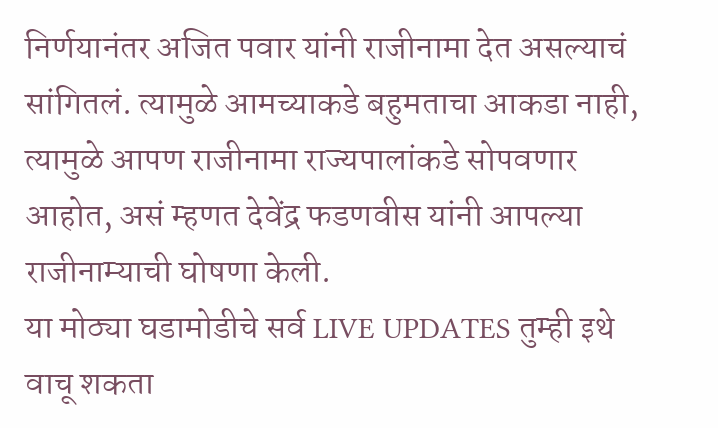निर्णयानंतर अजित पवार यांनी राजीनामा देत असल्याचं सांगितलं. त्यामुळे आमच्याकडे बहुमताचा आकडा नाही, त्यामुळे आपण राजीनामा राज्यपालांकडे सोपवणार आहोत, असं म्हणत देवेंद्र फडणवीस यांनी आपल्या राजीनाम्याची घोषणा केली.
या मोठ्या घडामोडीचे सर्व LIVE UPDATES तुम्ही इथे वाचू शकता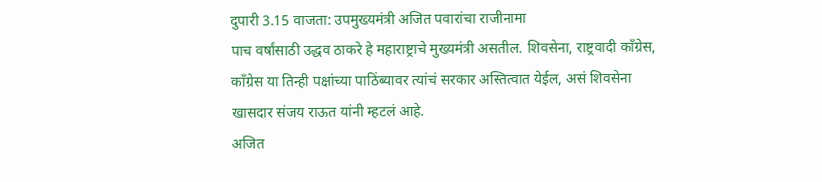दुपारी 3.15 वाजता: उपमुख्यमंत्री अजित पवारांचा राजीनामा
पाच वर्षांसाठी उद्धव ठाकरे हे महाराष्ट्राचे मुख्यमंत्री असतील. शिवसेना, राष्ट्रवादी काँग्रेस, काँग्रेस या तिन्ही पक्षांच्या पाठिंब्यावर त्यांचं सरकार अस्तित्वात येईल, असं शिवसेना खासदार संजय राऊत यांनी म्हटलं आहे.
अजित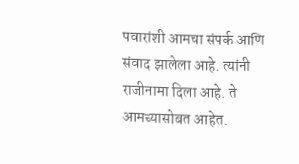पवारांशी आमचा संपर्क आणि संवाद झालेला आहे. त्यांनी राजीनामा दिला आहे. ते आमच्यासोबत आहेत.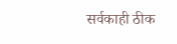सर्वकाही ठीक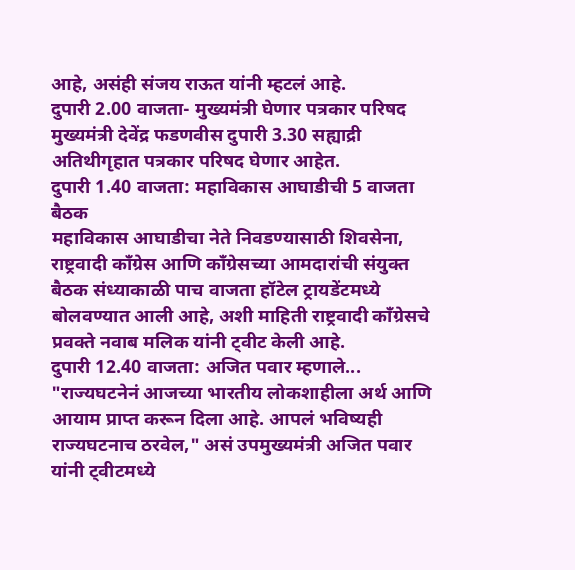आहे, असंही संजय राऊत यांनी म्हटलं आहे.
दुपारी 2.00 वाजता- मुख्यमंत्री घेणार पत्रकार परिषद
मुख्यमंत्री देवेंद्र फडणवीस दुपारी 3.30 सह्याद्री अतिथीगृहात पत्रकार परिषद घेणार आहेत.
दुपारी 1.40 वाजता: महाविकास आघाडीची 5 वाजता बैठक
महाविकास आघाडीचा नेते निवडण्यासाठी शिवसेना, राष्ट्रवादी काँग्रेस आणि काँग्रेसच्या आमदारांची संयुक्त बैठक संध्याकाळी पाच वाजता हॉटेल ट्रायडेंटमध्ये बोलवण्यात आली आहे, अशी माहिती राष्ट्रवादी काँग्रेसचे प्रवक्ते नवाब मलिक यांनी ट्वीट केली आहे.
दुपारी 12.40 वाजता: अजित पवार म्हणाले...
"राज्यघटनेनं आजच्या भारतीय लोकशाहीला अर्थ आणि आयाम प्राप्त करून दिला आहे. आपलं भविष्यही राज्यघटनाच ठरवेल," असं उपमुख्यमंत्री अजित पवार यांनी ट्वीटमध्ये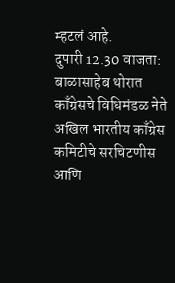म्हटलं आहे.
दुपारी 12.30 वाजता: बाळासाहेब थोरात काँग्रेसचे विधिमंडळ नेते
अखिल भारतीय काँग्रेस कमिटीचे सरचिटणीस आणि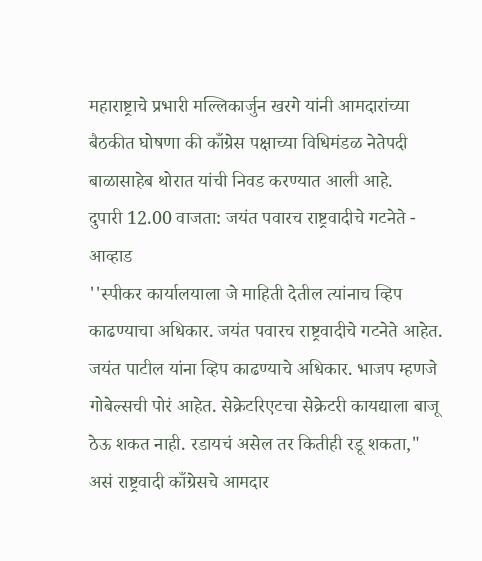महाराष्ट्राचे प्रभारी मल्लिकार्जुन खरगे यांनी आमदारांच्या बैठकीत घोषणा की काँग्रेस पक्षाच्या विधिमंडळ नेतेपदी बाळासाहेब थोरात यांची निवड करण्यात आली आहे.
दुपारी 12.00 वाजता: जयंत पवारच राष्ट्रवादीचे गटनेते - आव्हाड
''स्पीकर कार्यालयाला जे माहिती देतील त्यांनाच व्हिप काढण्याचा अधिकार. जयंत पवारच राष्ट्रवादीचे गटनेते आहेत. जयंत पाटील यांना व्हिप काढण्याचे अधिकार. भाजप म्हणजे गोबेल्सची पोरं आहेत. सेक्रेटरिएटचा सेक्रेटरी कायद्याला बाजू ठेऊ शकत नाही. रडायचं असेल तर कितीही रडू शकता," असं राष्ट्रवादी काँग्रेसचे आमदार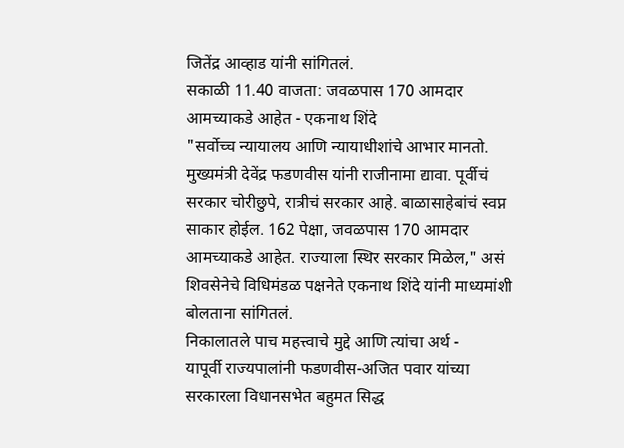जितेंद्र आव्हाड यांनी सांगितलं.
सकाळी 11.40 वाजता: जवळपास 170 आमदार आमच्याकडे आहेत - एकनाथ शिंदे
"सर्वोच्च न्यायालय आणि न्यायाधीशांचे आभार मानतो. मुख्यमंत्री देवेंद्र फडणवीस यांनी राजीनामा द्यावा. पूर्वीचं सरकार चोरीछुपे, रात्रीचं सरकार आहे. बाळासाहेबांचं स्वप्न साकार होईल. 162 पेक्षा, जवळपास 170 आमदार आमच्याकडे आहेत. राज्याला स्थिर सरकार मिळेल," असं शिवसेनेचे विधिमंडळ पक्षनेते एकनाथ शिंदे यांनी माध्यमांशी बोलताना सांगितलं.
निकालातले पाच महत्त्वाचे मुद्दे आणि त्यांचा अर्थ -
यापूर्वी राज्यपालांनी फडणवीस-अजित पवार यांच्या सरकारला विधानसभेत बहुमत सिद्ध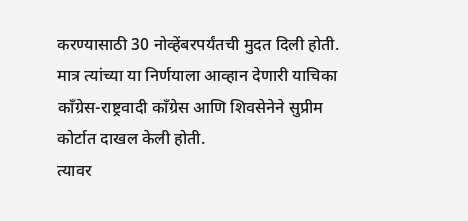करण्यासाठी 30 नोव्हेंबरपर्यंतची मुदत दिली होती. मात्र त्यांच्या या निर्णयाला आव्हान देणारी याचिका काँग्रेस-राष्ट्रवादी काँग्रेस आणि शिवसेनेने सुप्रीम कोर्टात दाखल केली होती.
त्यावर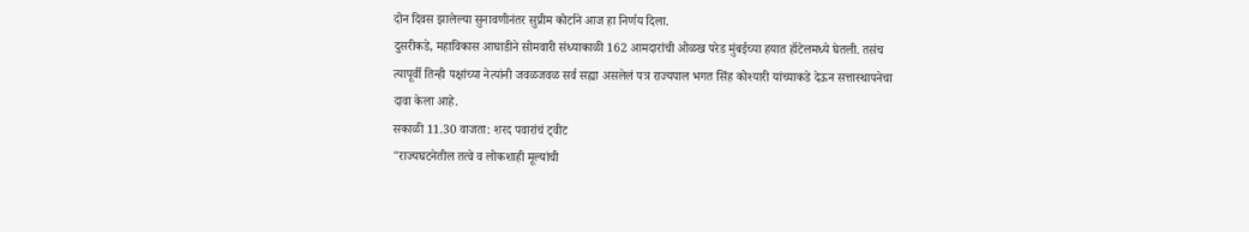दोन दिवस झालेल्या सुनावणीनंतर सुप्रीम कोर्टाने आज हा निर्णय दिला.
दुसरीकडे, महाविकास आघाडीने सोमवारी संध्याकाळी 162 आमदारांची ओळख परेड मुंबईच्या हयात हॉटेलमध्ये घेतली. तसंच त्यापूर्वी तिन्ही पक्षांच्या नेत्यांनी जवळजवळ सर्व सह्या असलेलं पत्र राज्यपाल भगत सिंह कोश्यारी यांच्याकडे देऊन सत्तास्थापनेचा दावा केला आहे.
सकाळी 11.30 वाजता: शरद पवारांचं ट्वीट
"राज्यघटनेतील तत्वे व लोकशाही मूल्यांची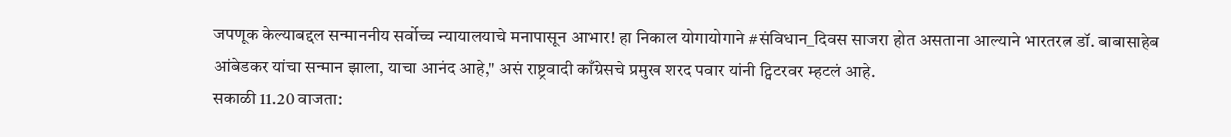जपणूक केल्याबद्दल सन्माननीय सर्वोच्च न्यायालयाचे मनापासून आभार! हा निकाल योगायोगाने #संविधान_दिवस साजरा होत असताना आल्याने भारतरत्न डॉ. बाबासाहेब आंबेडकर यांचा सन्मान झाला, याचा आनंद आहे," असं राष्ट्रवादी काँग्रेसचे प्रमुख शरद पवार यांनी ट्विटरवर म्हटलं आहे.
सकाळी 11.20 वाजता: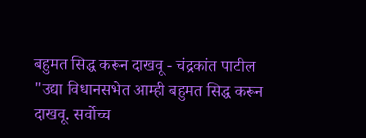बहुमत सिद्ध करून दाखवू - चंद्रकांत पाटील
"उद्या विधानसभेत आम्ही बहुमत सिद्ध करून दाखवू. सर्वोच्च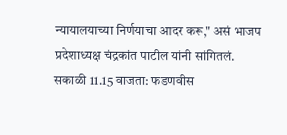न्यायालयाच्या निर्णयाचा आदर करू," असं भाजप प्रदेशाध्यक्ष चंद्रकांत पाटील यांनी सांगितलं.
सकाळी 11.15 वाजता: फडणवीस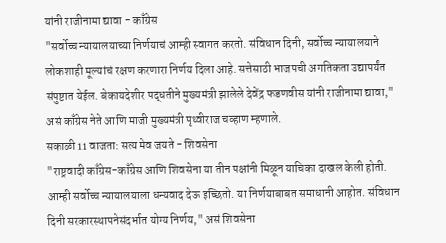यांनी राजीनामा द्यावा - काँग्रेस
"सर्वोच्च न्यायालयाच्या निर्णयाचं आम्ही स्वागत करतो. संविधान दिनी, सर्वोच्च न्यायालयाने लोकशाही मूल्यांचं रक्षण करणारा निर्णय दिला आहे. सत्तेसाठी भाजपची अगतिकता उद्यापर्यंत संपुष्टात येईल. बेकायदेशीर पद्धतीने मुख्यमंत्री झालेले देवेंद्र फडणवीस यांनी राजीनामा द्यावा," असं काँग्रेस नेते आणि माजी मुख्यमंत्री पृथ्वीराज चव्हाण म्हणाले.
सकाळी 11 वाजता: सत्य मेव जयते - शिवसेना
"राष्ट्रवादी काँग्रेस-काँग्रेस आणि शिवसेना या तीन पक्षांनी मिळून याचिका दाखल केली होती. आम्ही सर्वोच्च न्यायालयाला धन्यवाद देऊ इच्छितो. या निर्णयाबाबत समाधानी आहोत. संविधान दिनी सरकारस्थापनेसंदर्भात योग्य निर्णय," असं शिवसेना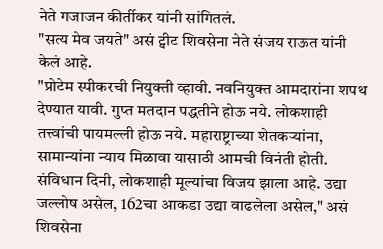नेते गजाजन कीर्तीकर यांनी सांगितलं.
"सत्य मेव जयते" असं ट्वीट शिवसेना नेते संजय राऊत यांनी केलं आहे.
"प्रोटेम स्पीकरची नियुक्ती व्हावी. नवनियुक्त आमदारांना शपथ देण्यात यावी. गुप्त मतदान पद्धतीने होऊ नये. लोकशाही तत्त्वांची पायमल्ली होऊ नये. महाराष्ट्राच्या शेतकऱ्यांना, सामान्यांना न्याय मिळावा यासाठी आमची विनंती होती. संविधान दिनी, लोकशाही मूल्यांचा विजय झाला आहे. उद्या जल्लोष असेल, 162चा आकडा उद्या वाढलेला असेल," असं शिवसेना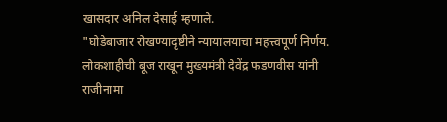खासदार अनिल देसाई म्हणाले.
"घोडेबाजार रोखण्यादृष्टीने न्यायालयाचा महत्त्वपूर्ण निर्णय. लोकशाहीची बूज राखून मुख्यमंत्री देवेंद्र फडणवीस यांनी राजीनामा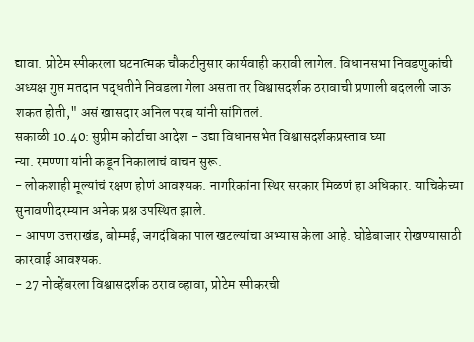द्यावा. प्रोटेम स्पीकरला घटनात्मक चौकटीनुसार कार्यवाही करावी लागेल. विधानसभा निवडणुकांची अध्यक्ष गुप्त मतदान पद्धतीने निवडला गेला असता तर विश्वासदर्शक ठरावाची प्रणाली बदलली जाऊ शकत होती," असं खासदार अनिल परब यांनी सांगितलं.
सकाळी 10.40: सुप्रीम कोर्टाचा आदेश - उद्या विधानसभेत विश्वासदर्शकप्रस्ताव घ्या
न्या. रमण्णा यांनी कडून निकालाचं वाचन सुरू.
- लोकशाही मूल्यांचं रक्षण होणं आवश्यक. नागरिकांना स्थिर सरकार मिळणं हा अधिकार. याचिकेच्या सुनावणीदरम्यान अनेक प्रश्न उपस्थित झाले.
- आपण उत्तराखंड, बोम्मई, जगदंबिका पाल खटल्यांचा अभ्यास केला आहे. घोडेबाजार रोखण्यासाठी कारवाई आवश्यक.
- 27 नोव्हेंबरला विश्वासदर्शक ठराव व्हावा, प्रोटेम स्पीकरची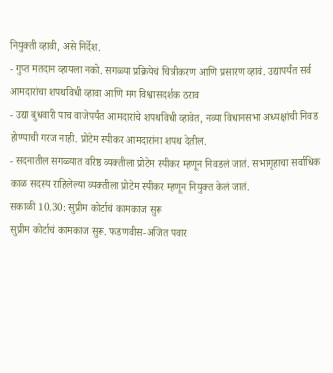नियुक्ती व्हावी, असे निर्देश.
- गुप्त मतदान व्हायला नको. सगळ्या प्रक्रियेचं चित्रीकरण आणि प्रसारण व्हावं. उद्यापर्यंत सर्व आमदारांचा शपथविधी व्हावा आणि मग विश्वासदर्शक ठराव
- उद्या बुधवारी पाच वाजेपर्यंत आमदारांचे शपथविधी व्हावेत, नव्या विधानसभा अध्यक्षांची निवड होण्याची गरज नाही. प्रोटेम स्पीकर आमदारांना शपथ देतील.
- सदनातील सगळ्यात वरिष्ठ व्यक्तीला प्रोटेम स्पीकर म्हणून निवडलं जातं. सभागृहाचा सर्वाधिक काळ सदस्य राहिलेल्या व्यक्तीला प्रोटेम स्पीकर म्हणून नियुक्त केलं जातं.
सकाळी 10.30: सुप्रीम कोर्टाचं कामकाज सुरू
सुप्रीम कोर्टाचं कामकाज सुरू. फडणवीस-अजित पवार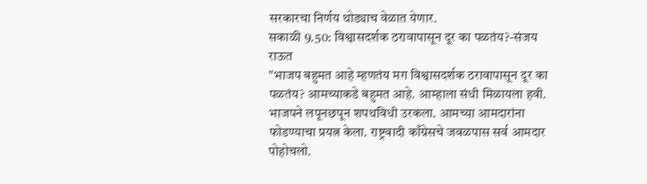सरकारचा निर्णय थोड्याच वेळात येणार.
सकाळी 9.50: विश्वासदर्शक ठरावापासून दूर का पळतंय?-संजय राऊत
"भाजप बहुमत आहे म्हणतंय मग विश्वासदर्शक ठरावापासून दूर का पळतंय? आमच्याकडे बहुमत आहे. आम्हाला संधी मिळायला हवी. भाजपने लपूनछपून शपथविधी उरकला. आमच्या आमदारांना फोडण्याचा प्रयत्न केला. राष्ट्रवादी काँग्रेसचे जवळपास सर्व आमदार पोहोचलो.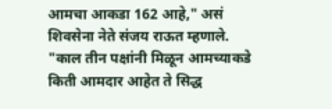आमचा आकडा 162 आहे," असं शिवसेना नेते संजय राऊत म्हणाले.
"काल तीन पक्षांनी मिळून आमच्याकडे किती आमदार आहेत ते सिद्ध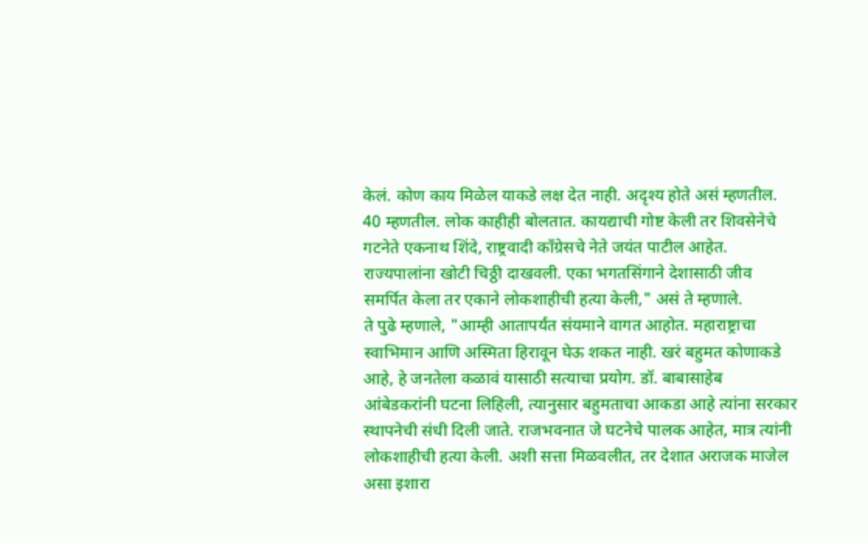केलं. कोण काय मिळेल याकडे लक्ष देत नाही. अदृश्य होते असं म्हणतील. 40 म्हणतील. लोक काहीही बोलतात. कायद्याची गोष्ट केली तर शिवसेनेचे गटनेते एकनाथ शिंदे, राष्ट्रवादी काँग्रेसचे नेते जयंत पाटील आहेत. राज्यपालांना खोटी चिठ्ठी दाखवली. एका भगतसिंगाने देशासाठी जीव समर्पित केला तर एकाने लोकशाहीची हत्या केली," असं ते म्हणाले.
ते पुढे म्हणाले, "आम्ही आतापर्यंत संयमाने वागत आहोत. महाराष्ट्राचा स्वाभिमान आणि अस्मिता हिरावून घेऊ शकत नाही. खरं बहुमत कोणाकडे आहे, हे जनतेला कळावं यासाठी सत्याचा प्रयोग. डॉ. बाबासाहेब आंबेडकरांनी घटना लिहिली, त्यानुसार बहुमताचा आकडा आहे त्यांना सरकार स्थापनेची संधी दिली जाते. राजभवनात जे घटनेचे पालक आहेत, मात्र त्यांनी लोकशाहीची हत्या केली. अशी सत्ता मिळवलीत, तर देशात अराजक माजेल असा इशारा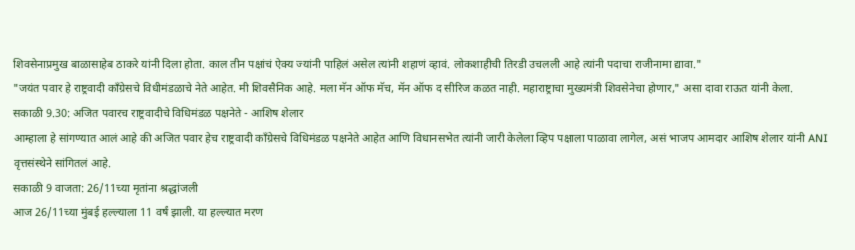शिवसेनाप्रमुख बाळासाहेब ठाकरे यांनी दिला होता. काल तीन पक्षांचं ऐक्य ज्यांनी पाहिलं असेल त्यांनी शहाणं व्हावं. लोकशाहीची तिरडी उचलली आहे त्यांनी पदाचा राजीनामा द्यावा."
"जयंत पवार हे राष्ट्रवादी काँग्रेसचे विधीमंडळाचे नेते आहेत. मी शिवसैनिक आहे. मला मॅन ऑफ मॅच, मॅन ऑफ द सीरिज कळत नाही. महाराष्ट्राचा मुख्यमंत्री शिवसेनेचा होणार," असा दावा राऊत यांनी केला.
सकाळी 9.30: अजित पवारच राष्ट्रवादीचे विधिमंडळ पक्षनेते - आशिष शेलार
आम्हाला हे सांगण्यात आलं आहे की अजित पवार हेच राष्ट्रवादी काँग्रेसचे विधिमंडळ पक्षनेते आहेत आणि विधानसभेत त्यांनी जारी केलेला व्हिप पक्षाला पाळावा लागेल, असं भाजप आमदार आशिष शेलार यांनी ANI वृत्तसंस्थेने सांगितलं आहे.
सकाळी 9 वाजता: 26/11च्या मृतांना श्रद्धांजली
आज 26/11च्या मुंबई हल्ल्याला 11 वर्षं झाली. या हल्ल्यात मरण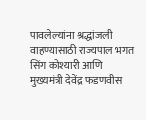पावलेल्यांना श्रद्धांजली वाहण्यासाठी राज्यपाल भगत सिंग कोश्यारी आणि मुख्यमंत्री देवेंद्र फडणवीस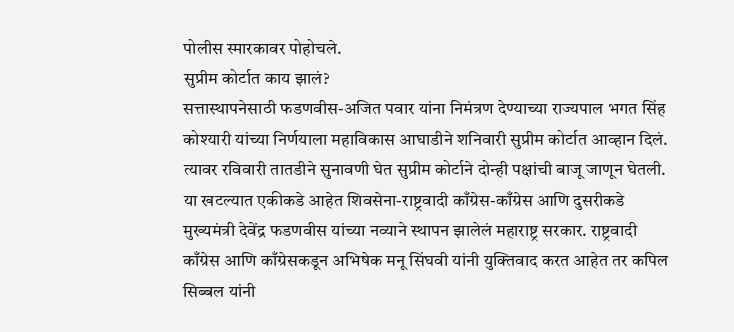पोलीस स्मारकावर पोहोचले.
सुप्रीम कोर्टात काय झालं?
सत्तास्थापनेसाठी फडणवीस-अजित पवार यांना निमंत्रण देण्याच्या राज्यपाल भगत सिंह कोश्यारी यांच्या निर्णयाला महाविकास आघाडीने शनिवारी सुप्रीम कोर्टात आव्हान दिलं. त्यावर रविवारी तातडीने सुनावणी घेत सुप्रीम कोर्टाने दोन्ही पक्षांची बाजू जाणून घेतली.
या खटल्यात एकीकडे आहेत शिवसेना-राष्ट्रवादी काँग्रेस-काँग्रेस आणि दुसरीकडे मुख्यमंत्री देवेंद्र फडणवीस यांच्या नव्याने स्थापन झालेलं महाराष्ट्र सरकार. राष्ट्रवादी काँग्रेस आणि काँग्रेसकडून अभिषेक मनू सिंघवी यांनी युक्तिवाद करत आहेत तर कपिल सिब्बल यांनी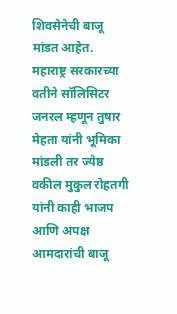शिवसेनेची बाजू मांडत आहेत.
महाराष्ट्र सरकारच्या वतीने सॉलिसिटर जनरल म्हणून तुषार मेहता यांनी भूमिका मांडली तर ज्येष्ठ वकील मुकुल रोहतगी यांनी काही भाजप आणि अपक्ष आमदारांची बाजू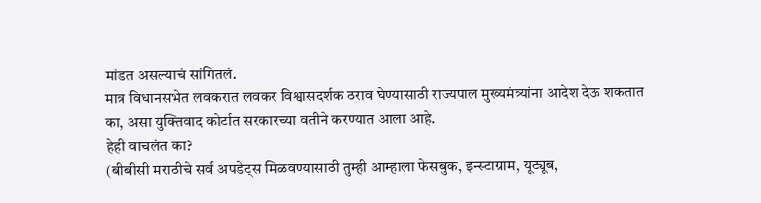मांडत असल्याचं सांगितलं.
मात्र विधानसभेत लवकरात लवकर विश्वासदर्शक ठराव घेण्यासाठी राज्यपाल मुख्यमंत्र्यांना आदेश देऊ शकतात का, असा युक्तिवाद कोर्टात सरकारच्या वतीने करण्यात आला आहे.
हेही वाचलंत का?
(बीबीसी मराठीचे सर्व अपडेट्स मिळवण्यासाठी तुम्ही आम्हाला फेसबुक, इन्स्टाग्राम, यूट्यूब,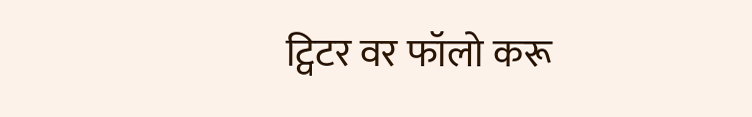ट्विटर वर फॉलो करू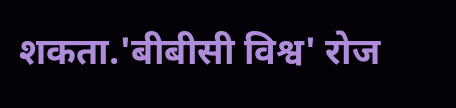शकता.'बीबीसी विश्व' रोज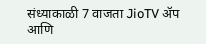संध्याकाळी 7 वाजता JioTV ॲप आणि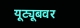यूट्यूबवर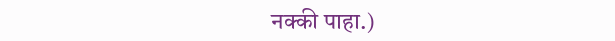नक्की पाहा.)